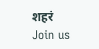शहरं
Join us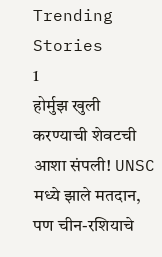Trending Stories
1
होर्मुझ खुली करण्याची शेवटची आशा संपली! UNSC मध्ये झाले मतदान, पण चीन-रशियाचे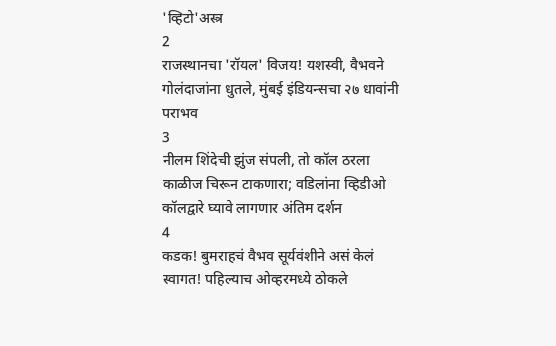'व्हिटो'अस्त्र
2
राजस्थानचा 'रॉयल' विजय! यशस्वी, वैभवने गोलंदाजांना धुतले, मुंबई इंडियन्सचा २७ धावांनी पराभव
3
नीलम शिंदेची झुंज संपली, तो कॉल ठरला काळीज चिरून टाकणारा; वडिलांना व्हिडीओ कॉलद्वारे घ्यावे लागणार अंतिम दर्शन
4
कडक! बुमराहचं वैभव सूर्यवंशीने असं केलं स्वागत! पहिल्याच ओव्हरमध्ये ठोकले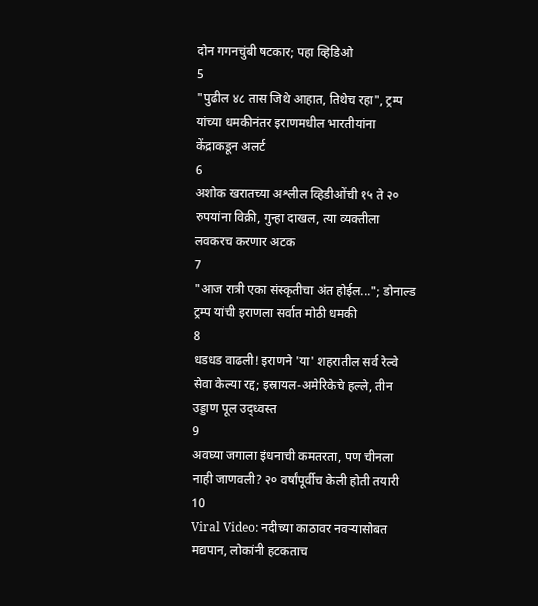दोन गगनचुंबी षटकार; पहा व्हिडिओ
5
"पुढील ४८ तास जिथे आहात, तिथेच रहा", ट्रम्प यांच्या धमकीनंतर इराणमधील भारतीयांना केंद्राकडून अलर्ट
6
अशोक खरातच्या अश्लील व्हिडीओंची १५ ते २० रुपयांना विक्री, गुन्हा दाखल, त्या व्यक्तीला लवकरच करणार अटक
7
"आज रात्री एका संस्कृतीचा अंत होईल..."; डोनाल्ड ट्रम्प यांची इराणला सर्वात मोठी धमकी
8
धडधड वाढली! इराणने 'या' शहरातील सर्व रेल्वे सेवा केल्या रद्द; इस्रायल-अमेरिकेचे हल्ले, तीन उड्डाण पूल उद्ध्वस्त
9
अवघ्या जगाला इंधनाची कमतरता, पण चीनला नाही जाणवली? २० वर्षांपूर्वीच केली होती तयारी
10
Viral Video: नदीच्या काठावर नवऱ्यासोबत मद्यपान, लोकांनी हटकताच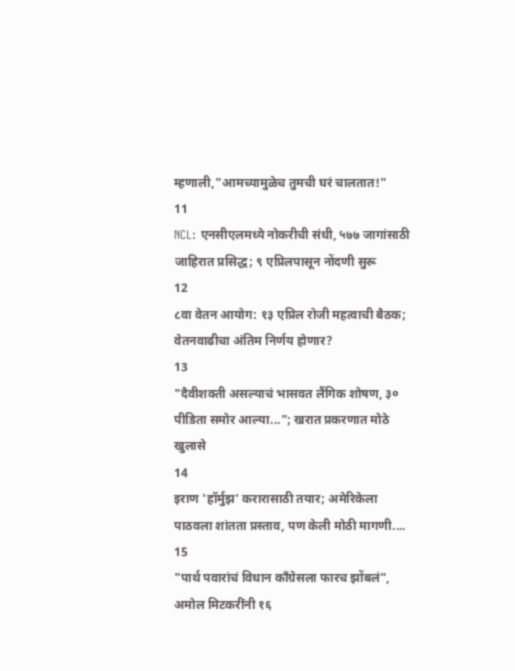म्हणाली,"आमच्यामुळेच तुमची घरं चालतात!"
11
NCL: एनसीएलमध्ये नोकरीची संधी, ५७७ जागांसाठी जाहिरात प्रसिद्ध; ९ एप्रिलपासून नोंदणी सुरू
12
८वा वेतन आयोग: १३ एप्रिल रोजी महत्वाची बैठक; वेतनवाढीचा अंतिम निर्णय होणार?
13
"दैवीशक्ती असल्याचं भासवत लैंगिक शोषण, ३० पीडिता समोर आल्या..."; खरात प्रकरणात मोठे खुलासे
14
इराण 'हॉर्मुझ' करारासाठी तयार; अमेरिकेला पाठवला शांतता प्रस्ताव, पण केली मोठी मागणी....
15
"पार्थ पवारांचं विधान काँग्रेसला फारच झोंबलं", अमोल मिटकरींनी १६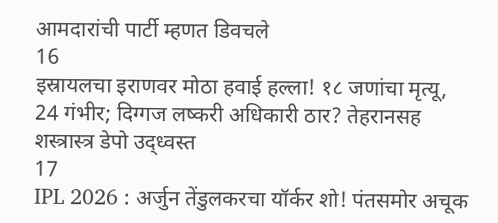आमदारांची पार्टी म्हणत डिवचले
16
इस्रायलचा इराणवर मोठा हवाई हल्ला! १८ जणांचा मृत्यू, 24 गंभीर; दिग्गज लष्करी अधिकारी ठार? तेहरानसह शस्त्रास्त्र डेपो उद्ध्वस्त
17
IPL 2026 : अर्जुन तेंडुलकरचा यॉर्कर शो! पंतसमोर अचूक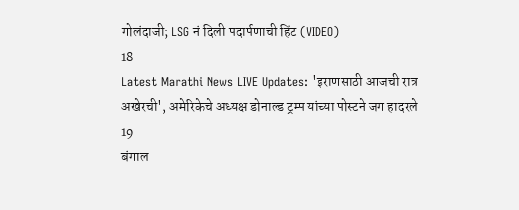गोलंदाजी; LSG नं दिली पदार्पणाची हिंट (VIDEO)
18
Latest Marathi News LIVE Updates: 'इराणसाठी आजची रात्र अखेरची', अमेरिकेचे अध्यक्ष डोनाल्ड ट्रम्प यांच्या पोस्टने जग हादरले
19
बंगाल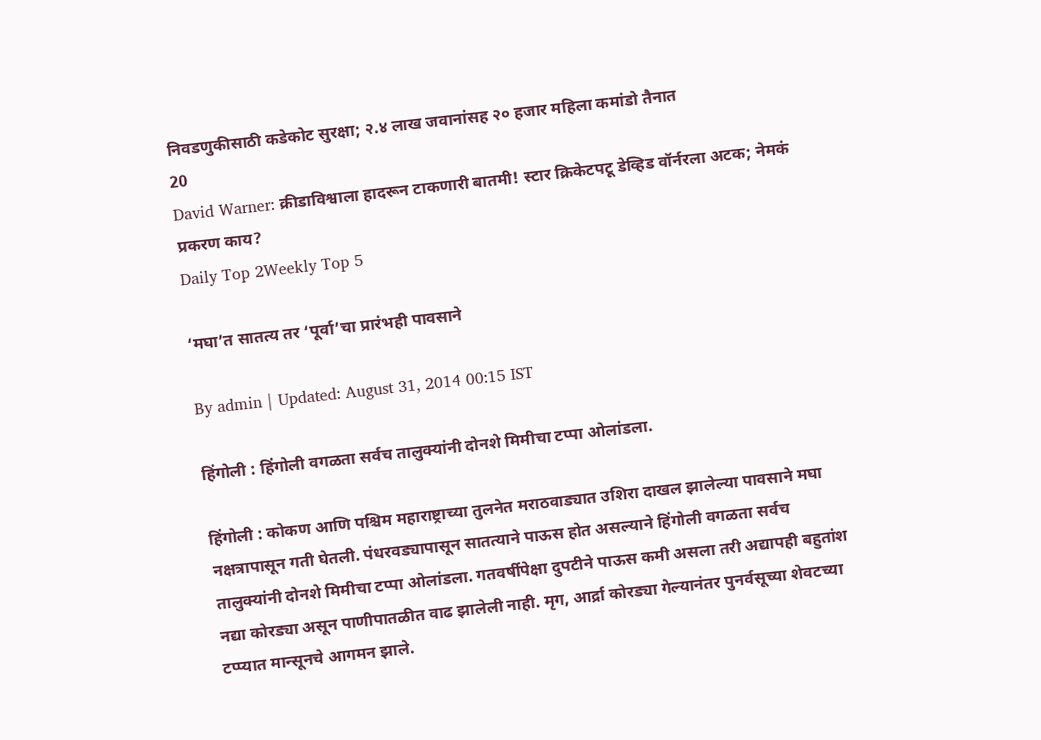निवडणुकीसाठी कडेकोट सुरक्षा; २.४ लाख जवानांसह २० हजार महिला कमांडो तैनात
20
David Warner: क्रीडाविश्वाला हादरून टाकणारी बातमी! स्टार क्रिकेटपटू डेव्हिड वॉर्नरला अटक; नेमकं प्रकरण काय?
Daily Top 2Weekly Top 5

‘मघा’त सातत्य तर ‘पूर्वा’चा प्रारंभही पावसाने

By admin | Updated: August 31, 2014 00:15 IST

हिंगोली : हिंगोली वगळता सर्वच तालुक्यांनी दोनशे मिमीचा टप्पा ओलांडला.

हिंगोली : कोकण आणि पश्चिम महाराष्ट्राच्या तुलनेत मराठवाड्यात उशिरा दाखल झालेल्या पावसाने मघा नक्षत्रापासून गती घेतली. पंधरवड्यापासून सातत्याने पाऊस होत असल्याने हिंगोली वगळता सर्वच तालुक्यांनी दोनशे मिमीचा टप्पा ओलांडला. गतवर्षीपेक्षा दुपटीने पाऊस कमी असला तरी अद्यापही बहुतांश नद्या कोरड्या असून पाणीपातळीत वाढ झालेली नाही. मृग, आर्द्रा कोरड्या गेल्यानंतर पुनर्वसूच्या शेवटच्या टप्प्यात मान्सूनचे आगमन झाले.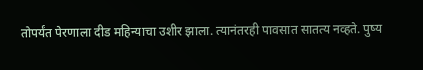तोपर्यंत पेरणाला दीड महिन्याचा उशीर झाला. त्यानंतरही पावसात सातत्य नव्हते. पुष्य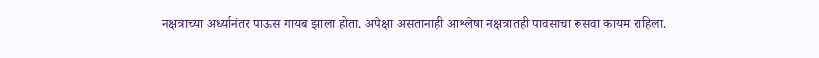नक्षत्राच्या अर्ध्यानंतर पाऊस गायब झाला होता. अपेक्षा असतानाही आश्लेषा नक्षत्रातही पावसाचा रूसवा कायम राहिला.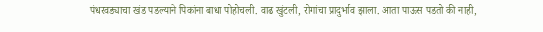पंधरवड्याचा खंड पडल्याने पिकांना बाधा पोहोचली. वाढ खुंटली, रोगांचा प्रादुर्भाव झाला. आता पाऊस पडतो की नाही,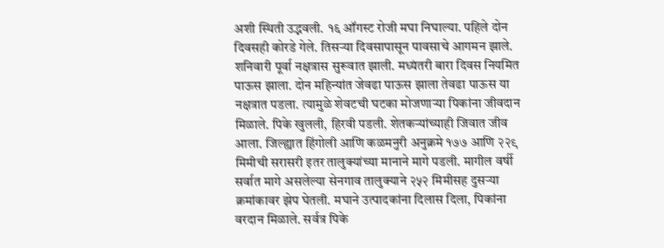अशी स्थिती उद्भवली. १६ ऑगस्ट रोजी मघा निघाल्या. पहिले दोन दिवसही कोरडे गेले. तिसऱ्या दिवसापासून पावसाचे आगमन झाले. शनिवारी पूर्वा नक्षत्रास सुरूवात झाली. मध्यंतरी बारा दिवस नियमित पाऊस झाला. दोन महिन्यांत जेवढा पाऊस झाला तेवढा पाऊस या नक्षत्रात पडला. त्यामुळे शेवटची घटका मोजणाऱ्या पिकांना जीवदान मिळाले. पिके खुलली, हिरवी पडली. शेतकऱ्यांच्याही जिवात जीव आला. जिल्ह्यात हिंगोली आणि कळमनुरी अनुक्रमे १७७ आणि २२९ मिमीची सरासरी इतर तालुक्यांच्या मानाने मागे पडली. मागील वर्षी सर्वात मागे असलेल्या सेनगाव तालुक्याने २५२ मिमीसह दुसऱ्या क्रमांकावर झेप घेतली. मघाने उत्पादकांना दिलास दिला, पिकांना वरदान मिळाले. सर्वत्र पिके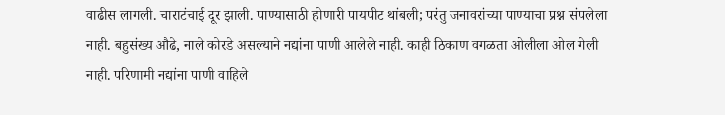वाढीस लागली. चाराटंचाई दूर झाली. पाण्यासाठी होणारी पायपीट थांबली; परंतु जनावरांच्या पाण्याचा प्रश्न संपलेला नाही. बहुसंख्य औढे, नाले कोरडे असल्याने नद्यांना पाणी आलेले नाही. काही ठिकाण वगळता ओलीला ओल गेली नाही. परिणामी नद्यांना पाणी वाहिले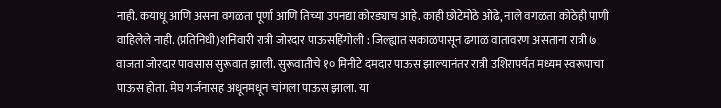नाही. कयाधू आणि असना वगळता पूर्णा आणि तिच्या उपनद्या कोरड्याच आहे. काही छोटेमोठे ओढे, नाले वगळता कोठेही पाणी वाहिलेले नाही. (प्रतिनिधी)शनिवारी रात्री जोरदार पाऊसहिंगोली : जिल्ह्यात सकाळपासून ढगाळ वातावरण असताना रात्री ७ वाजता जोरदार पावसास सुरूवात झाली. सुरूवातीचे १० मिनीटे दमदार पाऊस झाल्यानंतर रात्री उशिरापर्यंत मध्यम स्वरूपाचा पाऊस होता. मेघ गर्जनासह अधूनमधून चांगला पाऊस झाला. या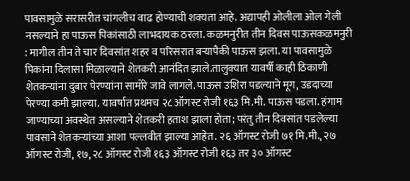पावसामुळे सरासरीत चांगलीच वाढ होण्याची शक्यता आहे. अद्यापही ओलीला ओल गेली नसल्याने हा पाऊस पिकांसाठी लाभदायक ठरला. कळमनुरीत तीन दिवस पाऊसकळमनुरी : मागील तीन ते चार दिवसांत शहर व परिसरात बऱ्यापैकी पाऊस झला. या पावसामुळे पिकांना दिलासा मिळाल्याने शेतकरी आनंदित झाले.तालुक्यात यावर्षी काही ठिकाणी शेतकऱ्यांना दुबार पेरण्यांना सामोरे जावे लागले. पाऊस उशिरा पडल्याने मूग, उडदाच्या पेरण्या कमी झाल्या. यावर्षात प्रथमच २८ ऑगस्ट रोजी १६३ मि.मी. पाऊस पडला. हंगाम जाण्याच्या अवस्थेत असल्याने शेतकरी हताश झाला होता; परंतु तीन दिवसांत पडलेल्या पावसाने शेतकऱ्यांच्या आशा पल्लवीत झाल्या आहेत. २६ ऑगस्ट रोजी ७१ मि.मी., २७ ऑगस्ट रोजी, १७, २८ ऑगस्ट रोजी १६३ ऑगस्ट रोजी १६३ तर ३० ऑगस्ट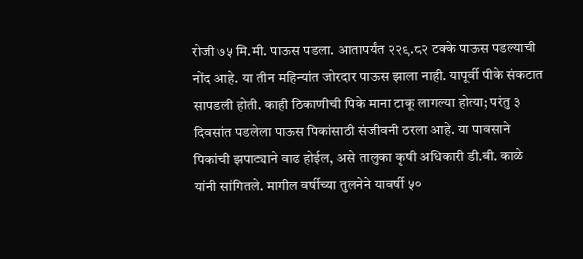रोजी ७५ मि.मी. पाऊस पडला. आतापर्यंत २२९.८२ टक्के पाऊस पडल्याची नोंद आहे. या तीन महिन्यांत जोरदार पाऊस झाला नाही. यापूर्वी पीके संकटात सापडली होती. काही ठिकाणीची पिके माना टाकू लागल्या होत्या; परंतु ३ दिवसांत पडलेला पाऊस पिकांसाठी संजीवनी ठरला आहे. या पावसाने पिकांची झपाट्याने वाढ होईल, असे तालुका कृषी अधिकारी डी.बी. काळे यांनी सांगितले. मागील वर्षीच्या तुलनेने यावर्षी ५०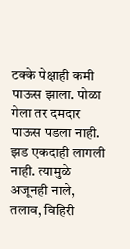टक्के पेक्षाही कमी पाऊस झाला. पोळा गेला तर दमदार पाऊस पडला नाही. झड एकदाही लागली नाही. त्यामुळे अजूनही नाले, तलाव, विहिरी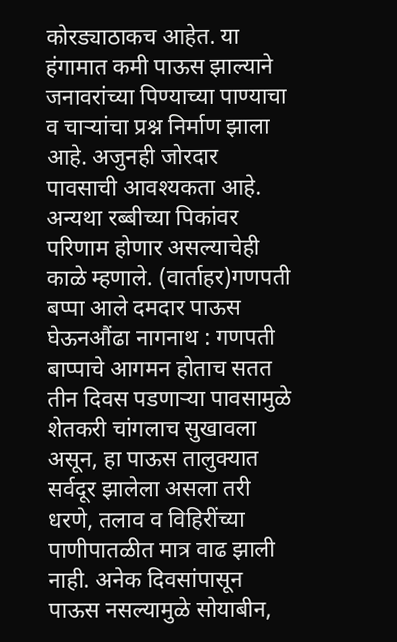कोरड्याठाकच आहेत. या हंगामात कमी पाऊस झाल्याने जनावरांच्या पिण्याच्या पाण्याचा व चाऱ्यांचा प्रश्न निर्माण झाला आहे. अजुनही जोरदार पावसाची आवश्यकता आहे. अन्यथा रब्बीच्या पिकांवर परिणाम होणार असल्याचेही काळे म्हणाले. (वार्ताहर)गणपती बप्पा आले दमदार पाऊस घेऊनऔंढा नागनाथ : गणपती बाप्पाचे आगमन होताच सतत तीन दिवस पडणाऱ्या पावसामुळे शेतकरी चांगलाच सुखावला असून, हा पाऊस तालुक्यात सर्वदूर झालेला असला तरी धरणे, तलाव व विहिरींच्या पाणीपातळीत मात्र वाढ झाली नाही. अनेक दिवसांपासून पाऊस नसल्यामुळे सोयाबीन,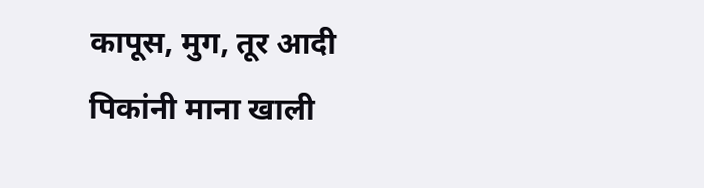कापूस, मुग, तूर आदी पिकांनी माना खाली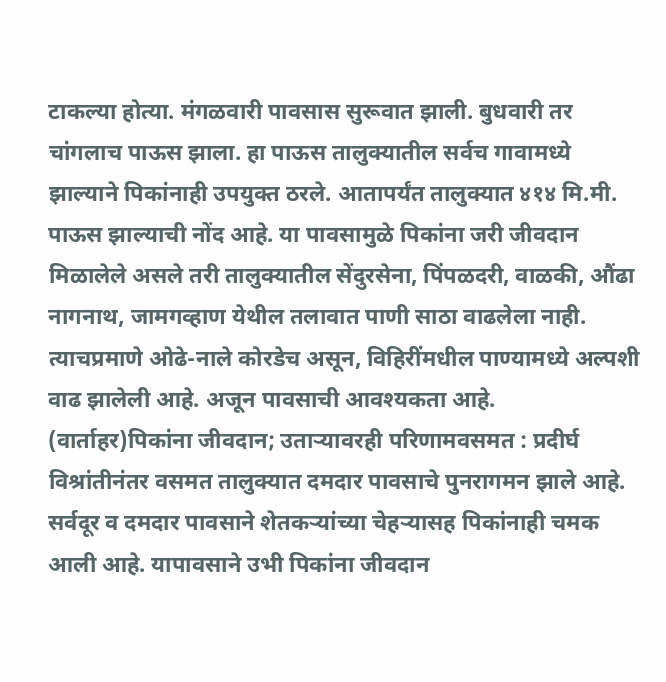टाकल्या होत्या. मंगळवारी पावसास सुरूवात झाली. बुधवारी तर चांगलाच पाऊस झाला. हा पाऊस तालुक्यातील सर्वच गावामध्ये झाल्याने पिकांनाही उपयुक्त ठरले. आतापर्यंत तालुक्यात ४१४ मि.मी. पाऊस झाल्याची नोंद आहे. या पावसामुळे पिकांना जरी जीवदान मिळालेले असले तरी तालुक्यातील सेंदुरसेना, पिंपळदरी, वाळकी, औंढा नागनाथ, जामगव्हाण येथील तलावात पाणी साठा वाढलेला नाही. त्याचप्रमाणे ओढे-नाले कोरडेच असून, विहिरींमधील पाण्यामध्ये अल्पशी वाढ झालेली आहे. अजून पावसाची आवश्यकता आहे. (वार्ताहर)पिकांना जीवदान; उताऱ्यावरही परिणामवसमत : प्रदीर्घ विश्रांतीनंतर वसमत तालुक्यात दमदार पावसाचे पुनरागमन झाले आहे. सर्वदूर व दमदार पावसाने शेतकऱ्यांच्या चेहऱ्यासह पिकांनाही चमक आली आहे. यापावसाने उभी पिकांना जीवदान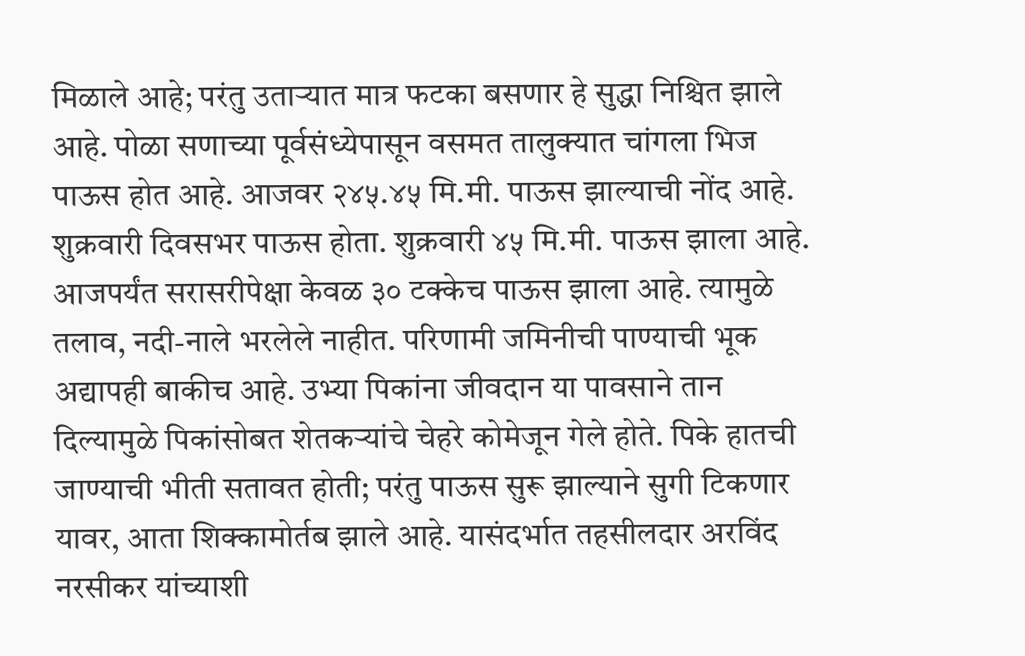मिळाले आहे; परंतु उताऱ्यात मात्र फटका बसणार हे सुद्धा निश्चित झाले आहे. पोळा सणाच्या पूर्वसंध्येपासून वसमत तालुक्यात चांगला भिज पाऊस होत आहे. आजवर २४५.४५ मि.मी. पाऊस झाल्याची नोंद आहे. शुक्रवारी दिवसभर पाऊस होता. शुक्रवारी ४५ मि.मी. पाऊस झाला आहे. आजपर्यंत सरासरीपेक्षा केवळ ३० टक्केच पाऊस झाला आहे. त्यामुळे तलाव, नदी-नाले भरलेले नाहीत. परिणामी जमिनीची पाण्याची भूक अद्यापही बाकीच आहे. उभ्या पिकांना जीवदान या पावसाने तान दिल्यामुळे पिकांसोबत शेतकऱ्यांचे चेहरे कोमेजून गेले होते. पिके हातची जाण्याची भीती सतावत होती; परंतु पाऊस सुरू झाल्याने सुगी टिकणार यावर, आता शिक्कामोर्तब झाले आहे. यासंदर्भात तहसीलदार अरविंद नरसीकर यांच्याशी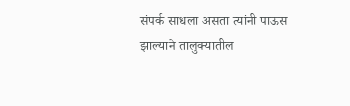संपर्क साधला असता त्यांनी पाऊस झाल्याने तालुक्यातील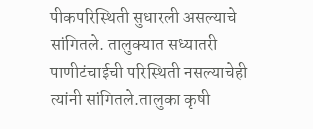पीकपरिस्थिती सुधारली असल्याचे सांगितले. तालुक्यात सध्यातरी पाणीटंचाईची परिस्थिती नसल्याचेही त्यांनी सांगितले.तालुका कृषी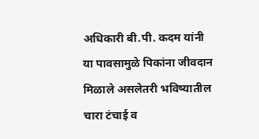अधिकारी बी.पी. कदम यांनी या पावसामुळे पिकांना जीवदान मिळाले असलेतरी भविष्यातील चारा टंचाई व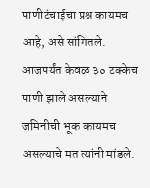पाणीटंचाईचा प्रश्न कायमच आहे, असे सांगितले. आजपर्यंत केवळ ३० टक्केच पाणी झाले असल्याने जमिनीची भूक कायमच असल्याचे मत त्यांनी मांडले.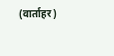(वार्ताहर)